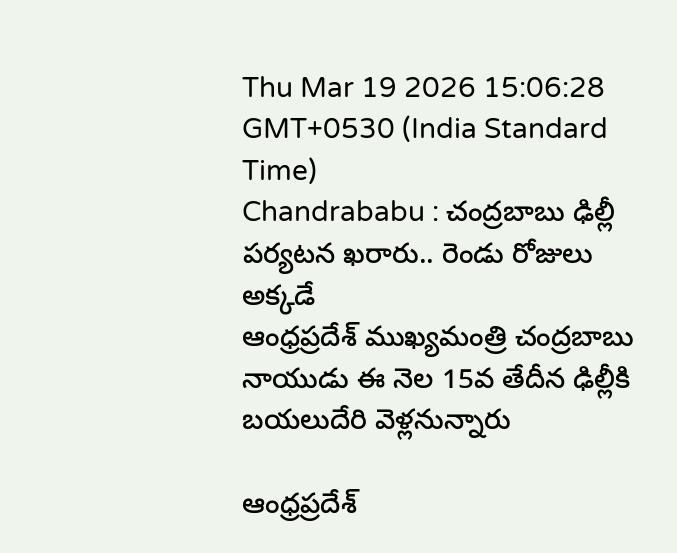Thu Mar 19 2026 15:06:28 GMT+0530 (India Standard Time)
Chandrababu : చంద్రబాబు ఢిల్లీ పర్యటన ఖరారు.. రెండు రోజులు అక్కడే
ఆంధ్రప్రదేశ్ ముఖ్యమంత్రి చంద్రబాబు నాయుడు ఈ నెల 15వ తేదీన ఢిల్లీకి బయలుదేరి వెళ్లనున్నారు

ఆంధ్రప్రదేశ్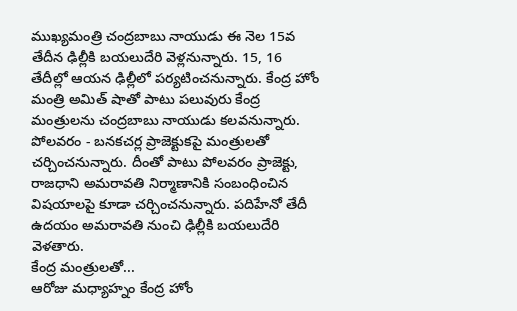ముఖ్యమంత్రి చంద్రబాబు నాయుడు ఈ నెల 15వ తేదీన ఢిల్లీకి బయలుదేరి వెళ్లనున్నారు. 15, 16 తేదీల్లో ఆయన ఢిల్లీలో పర్యటించనున్నారు. కేంద్ర హోం మంత్రి అమిత్ షాతో పాటు పలువురు కేంద్ర మంత్రులను చంద్రబాబు నాయుడు కలవనున్నారు. పోలవరం - బనకచర్ల ప్రాజెక్టుకపై మంత్రులతో చర్చించనున్నారు. దీంతో పాటు పోలవరం ప్రాజెక్టు, రాజధాని అమరావతి నిర్మాణానికి సంబంధించిన విషయాలపై కూడా చర్చించనున్నారు. పదిహేనో తేదీ ఉదయం అమరావతి నుంచి ఢిల్లీకి బయలుదేరి వెళతారు.
కేంద్ర మంత్రులతో...
ఆరోజు మధ్యాహ్నం కేంద్ర హోం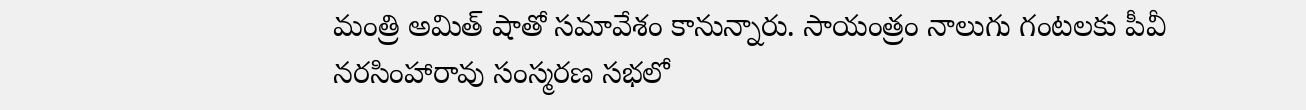మంత్రి అమిత్ షాతో సమావేశం కానున్నారు. సాయంత్రం నాలుగు గంటలకు పీవీ నరసింహారావు సంస్మరణ సభలో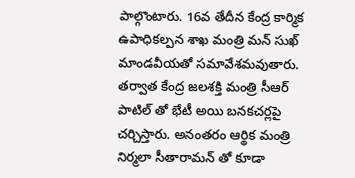పాల్గొంటారు. 16వ తేదీన కేంద్ర కార్మిక ఉపాధికల్పన శాఖ మంత్రి మన్ సుఖ్ మాండవీయతో సమావేశమవుతారు. తర్వాత కేంద్ర జలశక్తి మంత్రి సీఆర్ పాటిల్ తో భేటీ అయి బనకచర్లపై చర్చిస్తారు. అనంతరం ఆర్థిక మంత్రి నిర్మలా సీతారామన్ తో కూడా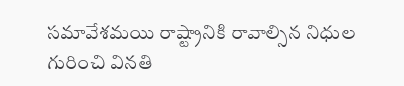సమావేశమయి రాష్ట్రానికి రావాల్సిన నిధుల గురించి వినతి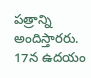పత్రాన్ని అందిస్తారరు. 17న ఉదయం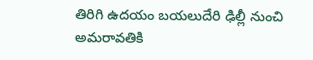తిరిగి ఉదయం బయలుదేరి ఢిల్లీ నుంచి అమరావతికి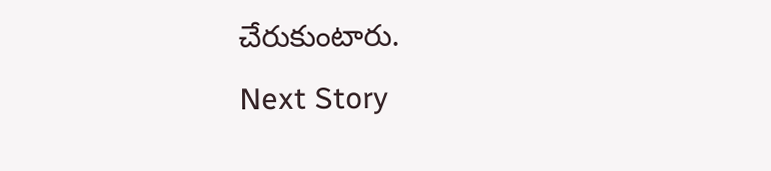చేరుకుంటారు.
Next Story